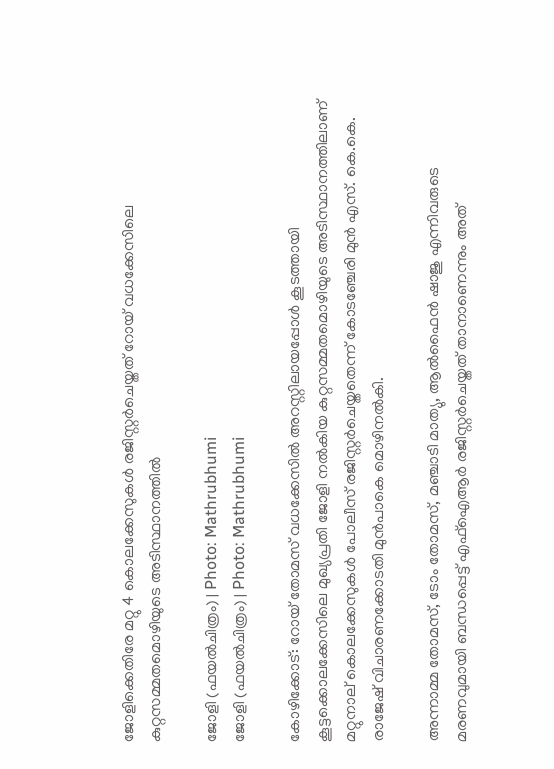ജോളിക്കെതിരേ മറ്റു 4 കൊലക്കേസുകൾ രജിസ്റ്റർചെയ്തത് റോയ് വധക്കേസിലെ കുറ്റസമ്മതമൊഴിയുടെ അടിസ്ഥാനത്തിൽ

ജോളി (ഫയൽചിത്രം) | Photo: Mathrubhumi
ജോളി (ഫയൽചിത്രം) | Photo: Mathrubhumi

കോഴിക്കോട്: റോയ് തോമസ് വധക്കേസില്‍ അറസ്റ്റിലായപ്പോള്‍ കൂടത്തായി കൂട്ടക്കൊലക്കേസിലെ മുഖ്യപ്രതി ജോളി നല്‍കിയ കുറ്റസമ്മതമൊഴിയുടെ അടിസ്ഥാനത്തിലാണ് മറ്റുനാല് കൊലക്കേസുകള്‍ പോലീസ് രജിസ്റ്റര്‍ചെയ്തതെന്ന് കോടഞ്ചേരി മുന്‍ എസ്. കെ.കെ. രാജേഷ് വിചാരണക്കോടതി മുന്‍പാകെ മൊഴിനല്‍കി.

അന്നാമ്മ തോമസ്, ടോം തോമസ്, മഞ്ചാടി മാത്യു, ആല്‍ഫൈന്‍ ഷാജു എന്നിവരുടെ മരണവുമായി ബന്ധപ്പെട്ട് എഫ്‌ഐആര്‍ രജിസ്റ്റര്‍ചെയ്തത് താനാണെന്നും അത്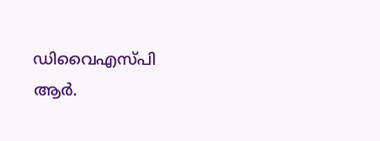ഡിവൈഎസ്പി ആര്‍.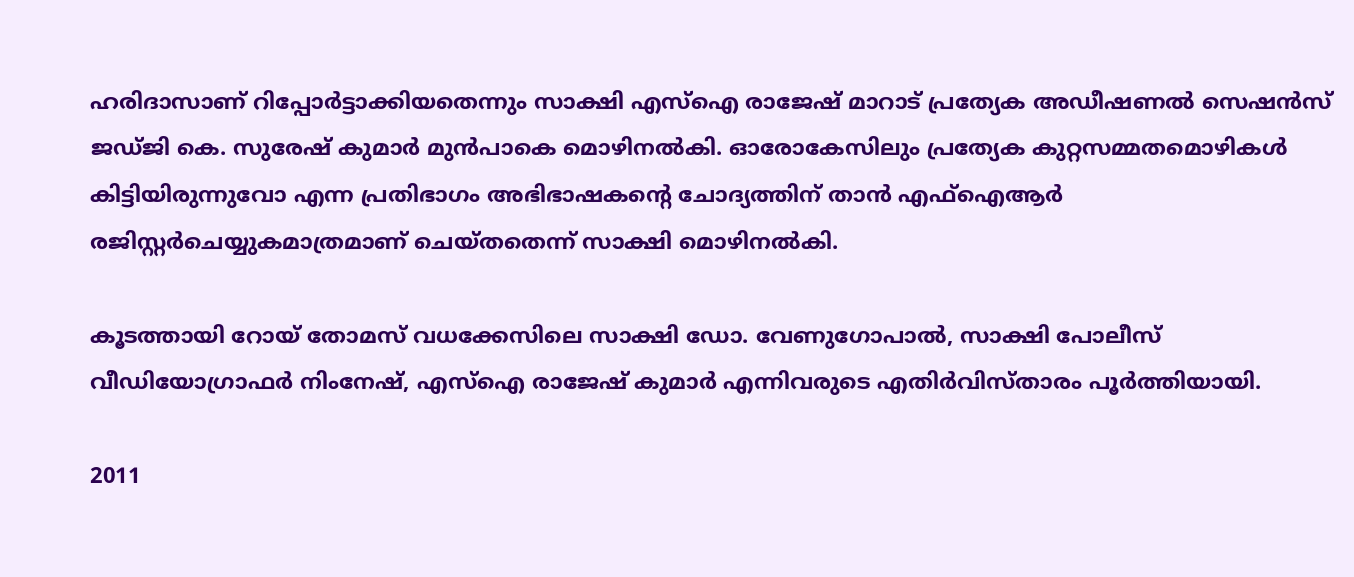ഹരിദാസാണ് റിപ്പോര്‍ട്ടാക്കിയതെന്നും സാക്ഷി എസ്‌ഐ രാജേഷ് മാറാട് പ്രത്യേക അഡീഷണല്‍ സെഷന്‍സ് ജഡ്ജി കെ. സുരേഷ് കുമാര്‍ മുന്‍പാകെ മൊഴിനല്‍കി. ഓരോകേസിലും പ്രത്യേക കുറ്റസമ്മതമൊഴികള്‍ കിട്ടിയിരുന്നുവോ എന്ന പ്രതിഭാഗം അഭിഭാഷകന്റെ ചോദ്യത്തിന് താന്‍ എഫ്‌ഐആര്‍ രജിസ്റ്റര്‍ചെയ്യുകമാത്രമാണ് ചെയ്തതെന്ന് സാക്ഷി മൊഴിനല്‍കി.

കൂടത്തായി റോയ് തോമസ് വധക്കേസിലെ സാക്ഷി ഡോ. വേണുഗോപാല്‍, സാക്ഷി പോലീസ് വീഡിയോഗ്രാഫര്‍ നിംനേഷ്, എസ്‌ഐ രാജേഷ് കുമാര്‍ എന്നിവരുടെ എതിര്‍വിസ്താരം പൂര്‍ത്തിയായി.

2011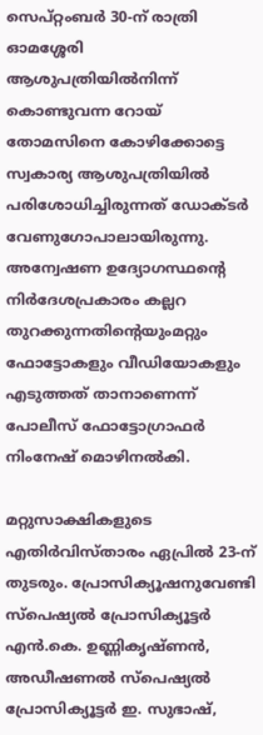സെപ്റ്റംബര്‍ 30-ന് രാത്രി ഓമശ്ശേരി ആശുപത്രിയില്‍നിന്ന് കൊണ്ടുവന്ന റോയ് തോമസിനെ കോഴിക്കോട്ടെ സ്വകാര്യ ആശുപത്രിയില്‍ പരിശോധിച്ചിരുന്നത് ഡോക്ടര്‍ വേണുഗോപാലായിരുന്നു. അന്വേഷണ ഉദ്യോഗസ്ഥന്റെ നിര്‍ദേശപ്രകാരം കല്ലറ തുറക്കുന്നതിന്റെയുംമറ്റും ഫോട്ടോകളും വീഡിയോകളും എടുത്തത് താനാണെന്ന് പോലീസ് ഫോട്ടോഗ്രാഫര്‍ നിംനേഷ് മൊഴിനല്‍കി.

മറ്റുസാക്ഷികളുടെ എതിര്‍വിസ്താരം ഏപ്രില്‍ 23-ന് തുടരും. പ്രോസിക്യൂഷനുവേണ്ടി സ്‌പെഷ്യല്‍ പ്രോസിക്യൂട്ടര്‍ എന്‍.കെ. ഉണ്ണികൃഷ്ണന്‍, അഡീഷണല്‍ സ്‌പെഷ്യല്‍ പ്രോസിക്യൂട്ടര്‍ ഇ. സുഭാഷ്,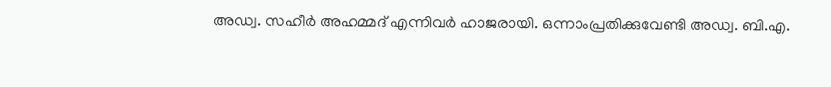അഡ്വ. സഹീര്‍ അഹമ്മദ് എന്നിവര്‍ ഹാജരായി. ഒന്നാംപ്രതിക്കുവേണ്ടി അഡ്വ. ബി.എ.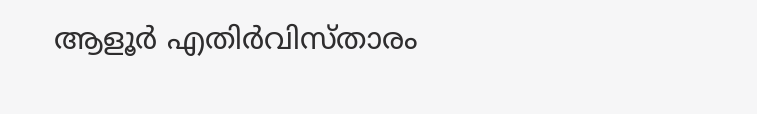ആളൂര്‍ എതിര്‍വിസ്താരം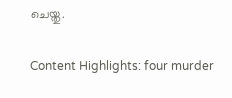ചെയ്തു.

Content Highlights: four murder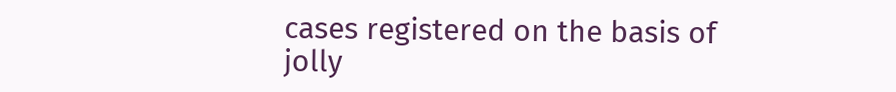cases registered on the basis of jolly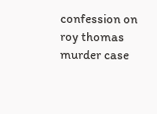confession on roy thomas murder case